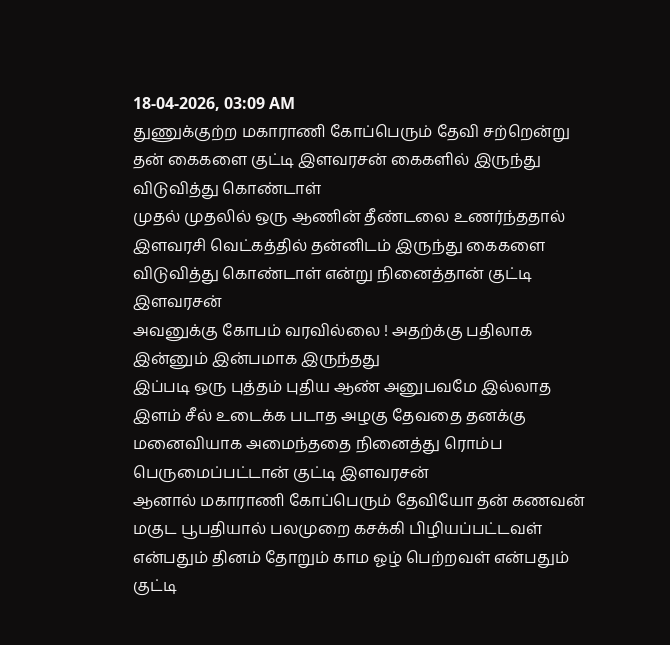18-04-2026, 03:09 AM
துணுக்குற்ற மகாராணி கோப்பெரும் தேவி சற்றென்று தன் கைகளை குட்டி இளவரசன் கைகளில் இருந்து விடுவித்து கொண்டாள்
முதல் முதலில் ஒரு ஆணின் தீண்டலை உணர்ந்ததால் இளவரசி வெட்கத்தில் தன்னிடம் இருந்து கைகளை விடுவித்து கொண்டாள் என்று நினைத்தான் குட்டி இளவரசன்
அவனுக்கு கோபம் வரவில்லை ! அதற்க்கு பதிலாக இன்னும் இன்பமாக இருந்தது
இப்படி ஒரு புத்தம் புதிய ஆண் அனுபவமே இல்லாத இளம் சீல் உடைக்க படாத அழகு தேவதை தனக்கு மனைவியாக அமைந்ததை நினைத்து ரொம்ப பெருமைப்பட்டான் குட்டி இளவரசன்
ஆனால் மகாராணி கோப்பெரும் தேவியோ தன் கணவன் மகுட பூபதியால் பலமுறை கசக்கி பிழியப்பட்டவள் என்பதும் தினம் தோறும் காம ஓழ் பெற்றவள் என்பதும் குட்டி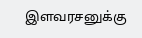இளவரசனுக்கு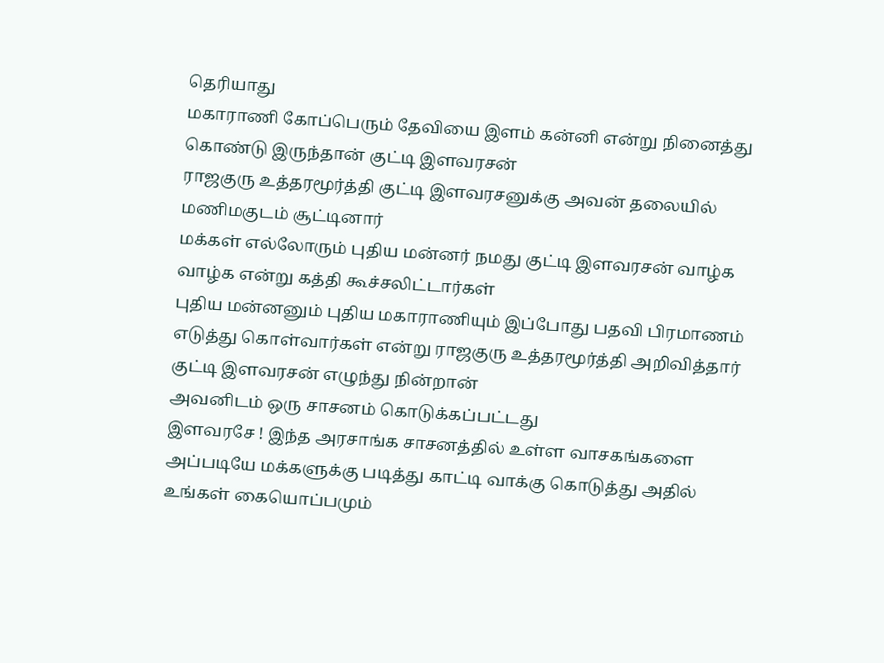தெரியாது
மகாராணி கோப்பெரும் தேவியை இளம் கன்னி என்று நினைத்து கொண்டு இருந்தான் குட்டி இளவரசன்
ராஜகுரு உத்தரமூர்த்தி குட்டி இளவரசனுக்கு அவன் தலையில் மணிமகுடம் சூட்டினார்
மக்கள் எல்லோரும் புதிய மன்னர் நமது குட்டி இளவரசன் வாழ்க வாழ்க என்று கத்தி கூச்சலிட்டார்கள்
புதிய மன்னனும் புதிய மகாராணியும் இப்போது பதவி பிரமாணம் எடுத்து கொள்வார்கள் என்று ராஜகுரு உத்தரமூர்த்தி அறிவித்தார்
குட்டி இளவரசன் எழுந்து நின்றான்
அவனிடம் ஒரு சாசனம் கொடுக்கப்பட்டது
இளவரசே ! இந்த அரசாங்க சாசனத்தில் உள்ள வாசகங்களை அப்படியே மக்களுக்கு படித்து காட்டி வாக்கு கொடுத்து அதில் உங்கள் கையொப்பமும்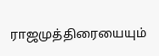ராஜமுத்திரையையும்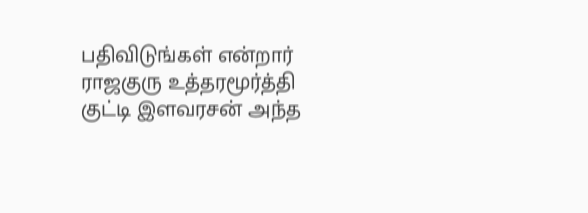பதிவிடுங்கள் என்றார் ராஜகுரு உத்தரமூர்த்தி
குட்டி இளவரசன் அந்த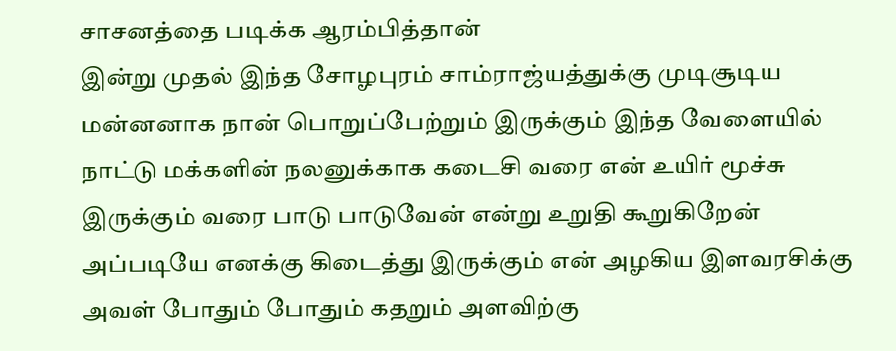சாசனத்தை படிக்க ஆரம்பித்தான்
இன்று முதல் இந்த சோழபுரம் சாம்ராஜ்யத்துக்கு முடிசூடிய மன்னனாக நான் பொறுப்பேற்றும் இருக்கும் இந்த வேளையில் நாட்டு மக்களின் நலனுக்காக கடைசி வரை என் உயிர் மூச்சு இருக்கும் வரை பாடு பாடுவேன் என்று உறுதி கூறுகிறேன்
அப்படியே எனக்கு கிடைத்து இருக்கும் என் அழகிய இளவரசிக்கு அவள் போதும் போதும் கதறும் அளவிற்கு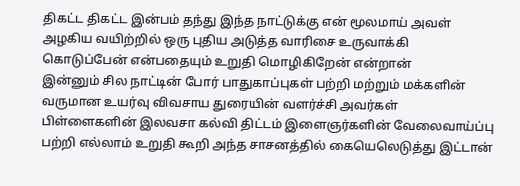திகட்ட திகட்ட இன்பம் தந்து இந்த நாட்டுக்கு என் மூலமாய் அவள் அழகிய வயிற்றில் ஒரு புதிய அடுத்த வாரிசை உருவாக்கி கொடுப்பேன் என்பதையும் உறுதி மொழிகிறேன் என்றான்
இன்னும் சில நாட்டின் போர் பாதுகாப்புகள் பற்றி மற்றும் மக்களின் வருமான உயர்வு விவசாய துரையின் வளர்ச்சி அவர்கள் பிள்ளைகளின் இலவசா கல்வி திட்டம் இளைஞர்களின் வேலைவாய்ப்பு பற்றி எல்லாம் உறுதி கூறி அந்த சாசனத்தில் கையெலெடுத்து இட்டான்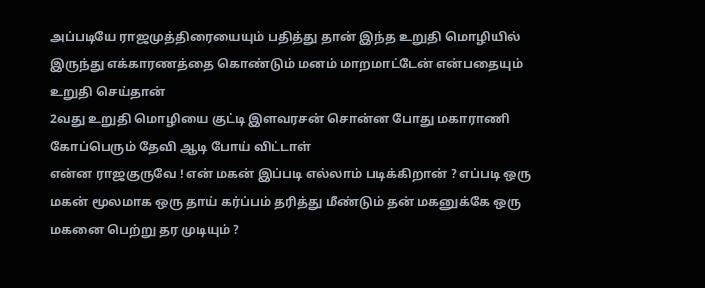அப்படியே ராஜமுத்திரையையும் பதித்து தான் இந்த உறுதி மொழியில் இருந்து எக்காரணத்தை கொண்டும் மனம் மாறமாட்டேன் என்பதையும் உறுதி செய்தான்
2வது உறுதி மொழியை குட்டி இளவரசன் சொன்ன போது மகாராணி கோப்பெரும் தேவி ஆடி போய் விட்டாள்
என்ன ராஜகுருவே ! என் மகன் இப்படி எல்லாம் படிக்கிறான் ? எப்படி ஒரு மகன் மூலமாக ஒரு தாய் கர்ப்பம் தரித்து மீண்டும் தன் மகனுக்கே ஒரு மகனை பெற்று தர முடியும் ?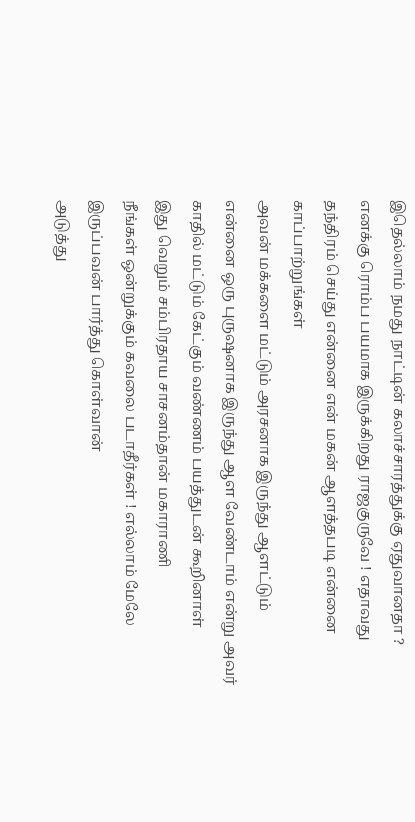இதெல்லாம் நமது நாட்டின் கலாச்சாரத்துக்கு ஏதுவானதா ? எனக்கு ரொம்ப பயமாக இருக்கிறது ராஜகுருவே ! எதாவது தந்திரம் செய்து என்னை என் மகன் ஆளத்தபடி என்னை காப்பாற்றுங்கள்
அவன் மக்களை மட்டும் அரசனாக இருந்து ஆளட்டும்
என்னை ஒரு புருஷனாக இருந்து ஆள வேண்டாம் என்று அவர் காதில் மட்டும் கேட்கும் வண்ணம் பயத்துடன் கூறினாள்
இது வெறும் சம்பிரதாய சாசனம்தான் மகாராணி
நீங்கள் ஒன்றுக்கும் கவலை படாதீர்கள் ! எல்லாம் மேலே இருப்பவன் பார்த்து கொள்வான்
அடுத்து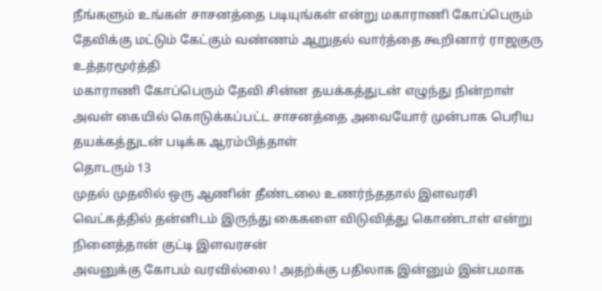நீங்களும் உங்கள் சாசனத்தை படியுங்கள் என்று மகாராணி கோப்பெரும் தேவிக்கு மட்டும் கேட்கும் வண்ணம் ஆறுதல் வார்த்தை கூறினார் ராஜகுரு உத்தரமூர்த்தி
மகாராணி கோப்பெரும் தேவி சின்ன தயக்கத்துடன் எழுந்து நின்றாள்
அவள் கையில் கொடுக்கப்பட்ட சாசனத்தை அவையோர் முன்பாக பெரிய தயக்கத்துடன் படிக்க ஆரம்பித்தாள்
தொடரும் 13
முதல் முதலில் ஒரு ஆணின் தீண்டலை உணர்ந்ததால் இளவரசி வெட்கத்தில் தன்னிடம் இருந்து கைகளை விடுவித்து கொண்டாள் என்று நினைத்தான் குட்டி இளவரசன்
அவனுக்கு கோபம் வரவில்லை ! அதற்க்கு பதிலாக இன்னும் இன்பமாக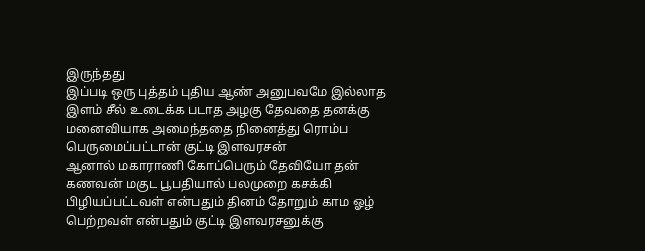இருந்தது
இப்படி ஒரு புத்தம் புதிய ஆண் அனுபவமே இல்லாத இளம் சீல் உடைக்க படாத அழகு தேவதை தனக்கு மனைவியாக அமைந்ததை நினைத்து ரொம்ப பெருமைப்பட்டான் குட்டி இளவரசன்
ஆனால் மகாராணி கோப்பெரும் தேவியோ தன் கணவன் மகுட பூபதியால் பலமுறை கசக்கி பிழியப்பட்டவள் என்பதும் தினம் தோறும் காம ஓழ் பெற்றவள் என்பதும் குட்டி இளவரசனுக்கு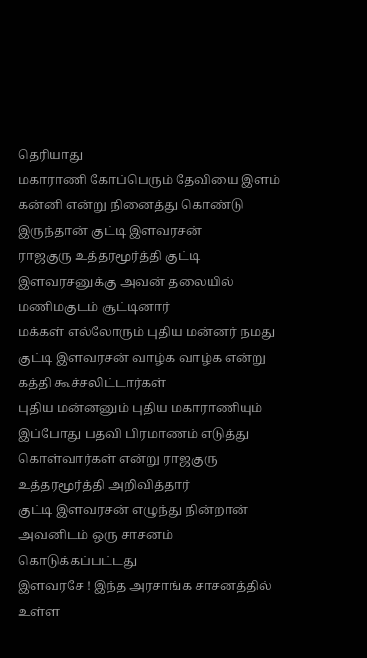தெரியாது
மகாராணி கோப்பெரும் தேவியை இளம் கன்னி என்று நினைத்து கொண்டு இருந்தான் குட்டி இளவரசன்
ராஜகுரு உத்தரமூர்த்தி குட்டி இளவரசனுக்கு அவன் தலையில் மணிமகுடம் சூட்டினார்
மக்கள் எல்லோரும் புதிய மன்னர் நமது குட்டி இளவரசன் வாழ்க வாழ்க என்று கத்தி கூச்சலிட்டார்கள்
புதிய மன்னனும் புதிய மகாராணியும் இப்போது பதவி பிரமாணம் எடுத்து கொள்வார்கள் என்று ராஜகுரு உத்தரமூர்த்தி அறிவித்தார்
குட்டி இளவரசன் எழுந்து நின்றான்
அவனிடம் ஒரு சாசனம் கொடுக்கப்பட்டது
இளவரசே ! இந்த அரசாங்க சாசனத்தில் உள்ள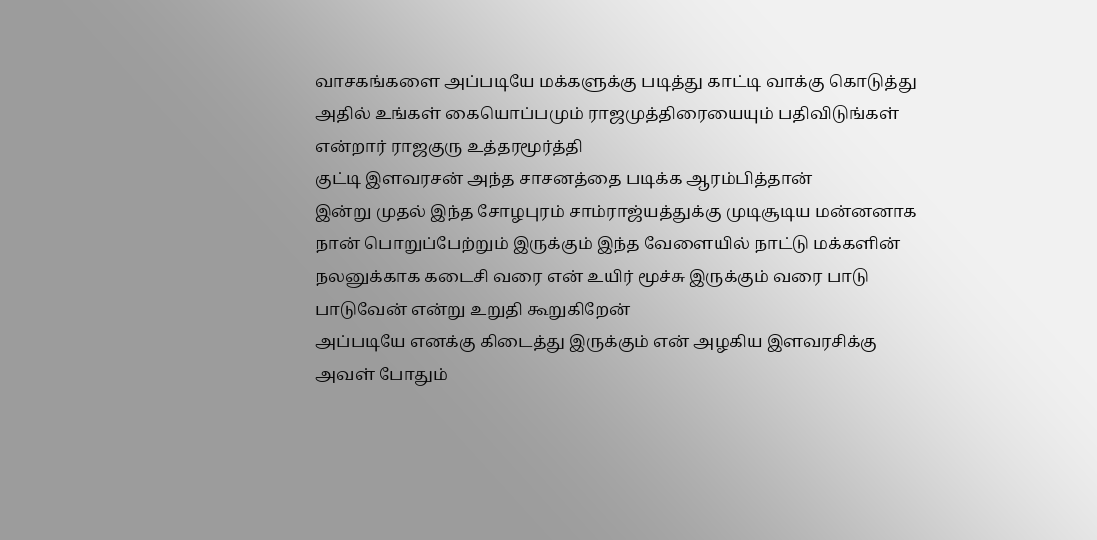வாசகங்களை அப்படியே மக்களுக்கு படித்து காட்டி வாக்கு கொடுத்து அதில் உங்கள் கையொப்பமும் ராஜமுத்திரையையும் பதிவிடுங்கள் என்றார் ராஜகுரு உத்தரமூர்த்தி
குட்டி இளவரசன் அந்த சாசனத்தை படிக்க ஆரம்பித்தான்
இன்று முதல் இந்த சோழபுரம் சாம்ராஜ்யத்துக்கு முடிசூடிய மன்னனாக நான் பொறுப்பேற்றும் இருக்கும் இந்த வேளையில் நாட்டு மக்களின் நலனுக்காக கடைசி வரை என் உயிர் மூச்சு இருக்கும் வரை பாடு பாடுவேன் என்று உறுதி கூறுகிறேன்
அப்படியே எனக்கு கிடைத்து இருக்கும் என் அழகிய இளவரசிக்கு அவள் போதும்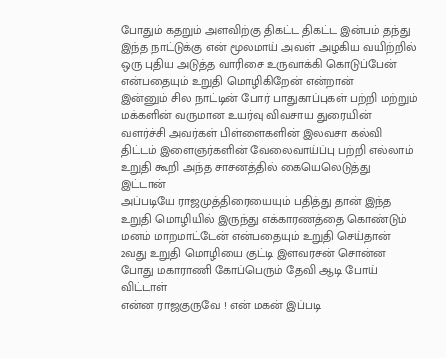போதும் கதறும் அளவிற்கு திகட்ட திகட்ட இன்பம் தந்து இந்த நாட்டுக்கு என் மூலமாய் அவள் அழகிய வயிற்றில் ஒரு புதிய அடுத்த வாரிசை உருவாக்கி கொடுப்பேன் என்பதையும் உறுதி மொழிகிறேன் என்றான்
இன்னும் சில நாட்டின் போர் பாதுகாப்புகள் பற்றி மற்றும் மக்களின் வருமான உயர்வு விவசாய துரையின் வளர்ச்சி அவர்கள் பிள்ளைகளின் இலவசா கல்வி திட்டம் இளைஞர்களின் வேலைவாய்ப்பு பற்றி எல்லாம் உறுதி கூறி அந்த சாசனத்தில் கையெலெடுத்து இட்டான்
அப்படியே ராஜமுத்திரையையும் பதித்து தான் இந்த உறுதி மொழியில் இருந்து எக்காரணத்தை கொண்டும் மனம் மாறமாட்டேன் என்பதையும் உறுதி செய்தான்
2வது உறுதி மொழியை குட்டி இளவரசன் சொன்ன போது மகாராணி கோப்பெரும் தேவி ஆடி போய் விட்டாள்
என்ன ராஜகுருவே ! என் மகன் இப்படி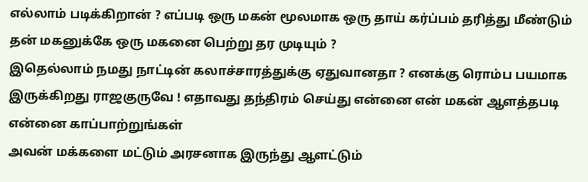எல்லாம் படிக்கிறான் ? எப்படி ஒரு மகன் மூலமாக ஒரு தாய் கர்ப்பம் தரித்து மீண்டும் தன் மகனுக்கே ஒரு மகனை பெற்று தர முடியும் ?
இதெல்லாம் நமது நாட்டின் கலாச்சாரத்துக்கு ஏதுவானதா ? எனக்கு ரொம்ப பயமாக இருக்கிறது ராஜகுருவே ! எதாவது தந்திரம் செய்து என்னை என் மகன் ஆளத்தபடி என்னை காப்பாற்றுங்கள்
அவன் மக்களை மட்டும் அரசனாக இருந்து ஆளட்டும்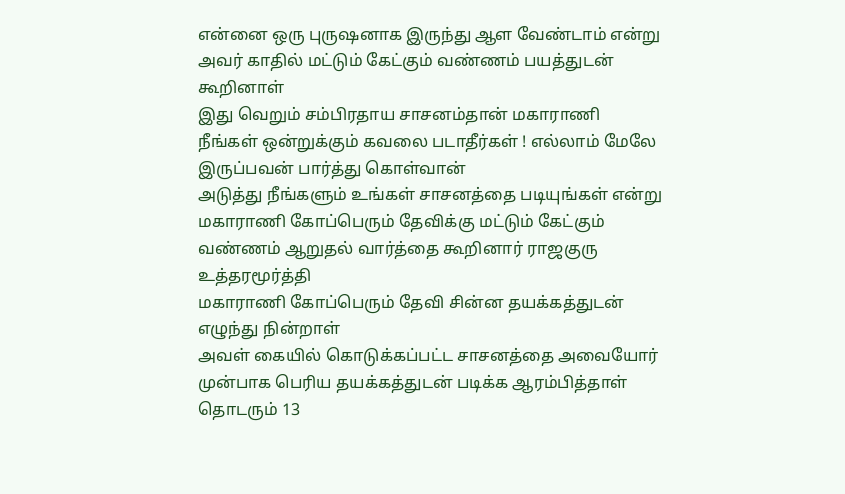என்னை ஒரு புருஷனாக இருந்து ஆள வேண்டாம் என்று அவர் காதில் மட்டும் கேட்கும் வண்ணம் பயத்துடன் கூறினாள்
இது வெறும் சம்பிரதாய சாசனம்தான் மகாராணி
நீங்கள் ஒன்றுக்கும் கவலை படாதீர்கள் ! எல்லாம் மேலே இருப்பவன் பார்த்து கொள்வான்
அடுத்து நீங்களும் உங்கள் சாசனத்தை படியுங்கள் என்று மகாராணி கோப்பெரும் தேவிக்கு மட்டும் கேட்கும் வண்ணம் ஆறுதல் வார்த்தை கூறினார் ராஜகுரு உத்தரமூர்த்தி
மகாராணி கோப்பெரும் தேவி சின்ன தயக்கத்துடன் எழுந்து நின்றாள்
அவள் கையில் கொடுக்கப்பட்ட சாசனத்தை அவையோர் முன்பாக பெரிய தயக்கத்துடன் படிக்க ஆரம்பித்தாள்
தொடரும் 13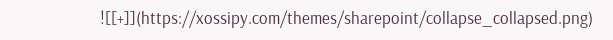![[+]](https://xossipy.com/themes/sharepoint/collapse_collapsed.png)